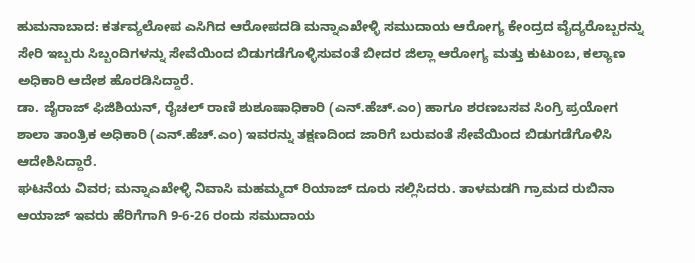ಹುಮನಾಬಾದ: ಕರ್ತವ್ಯಲೋಪ ಎಸಿಗಿದ ಆರೋಪದಡಿ ಮನ್ನಾಎಖೇಳ್ಳಿ ಸಮುದಾಯ ಆರೋಗ್ಯ ಕೇಂದ್ರದ ವೈದ್ಯರೊಬ್ಬರನ್ನು ಸೇರಿ ಇಬ್ಬರು ಸಿಬ್ಬಂದಿಗಳನ್ನು ಸೇವೆಯಿಂದ ಬಿಡುಗಡೆಗೊಳ್ಳಿಸುವಂತೆ ಬೀದರ ಜಿಲ್ಲಾ ಆರೋಗ್ಯ ಮತ್ತು ಕುಟುಂಬ, ಕಲ್ಯಾಣ ಅಧಿಕಾರಿ ಆದೇಶ ಹೊರಡಿಸಿದ್ದಾರೆ.
ಡಾ. ಜೈರಾಜ್ ಫಿಜಿಶಿಯನ್, ರೈಚಲ್ ರಾಣಿ ಶುಶೂಷಾಧಿಕಾರಿ (ಎನ್.ಹೆಚ್.ಎಂ) ಹಾಗೂ ಶರಣಬಸವ ಸಿಂಗ್ರಿ ಪ್ರಯೋಗ ಶಾಲಾ ತಾಂತ್ರಿಕ ಅಧಿಕಾರಿ (ಎನ್.ಹೆಚ್.ಎಂ) ಇವರನ್ನು ತಕ್ಷಣದಿಂದ ಜಾರಿಗೆ ಬರುವಂತೆ ಸೇವೆಯಿಂದ ಬಿಡುಗಡೆಗೊಳಿಸಿ ಆದೇಶಿಸಿದ್ದಾರೆ.
ಘಟನೆಯ ವಿವರ; ಮನ್ನಾಎಖೇಳ್ಳಿ ನಿವಾಸಿ ಮಹಮ್ಮದ್ ರಿಯಾಜ್ ದೂರು ಸಲ್ಲಿಸಿದರು. ತಾಳಮಡಗಿ ಗ್ರಾಮದ ರುಬಿನಾ ಆಯಾಜ್ ಇವರು ಹೆರಿಗೆಗಾಗಿ 9-6-26 ರಂದು ಸಮುದಾಯ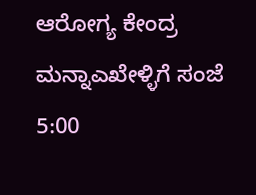ಆರೋಗ್ಯ ಕೇಂದ್ರ ಮನ್ನಾಎಖೇಳ್ಳಿಗೆ ಸಂಜೆ 5:00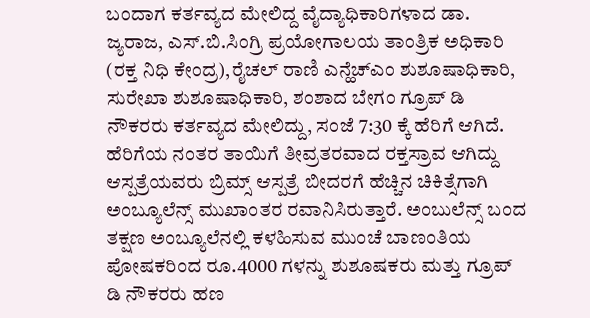ಬಂದಾಗ ಕರ್ತವ್ಯದ ಮೇಲಿದ್ದ ವೈದ್ಯಾಧಿಕಾರಿಗಳಾದ ಡಾ. ಜ್ಯರಾಜ, ಎಸ್.ಬಿ.ಸಿಂಗ್ರಿ ಪ್ರಯೋಗಾಲಯ ತಾಂತ್ರಿಕ ಅಧಿಕಾರಿ (ರಕ್ತ ನಿಧಿ ಕೇಂದ್ರ),ರೈಚಲ್ ರಾಣಿ ಎನ್ಹೆಚ್ಎಂ ಶುಶೂಷಾಧಿಕಾರಿ, ಸುರೇಖಾ ಶುಶೂಷಾಧಿಕಾರಿ, ಶಂಶಾದ ಬೇಗಂ ಗ್ರೂಪ್ ಡಿ ನೌಕರರು ಕರ್ತವ್ಯದ ಮೇಲಿದ್ದು, ಸಂಜೆ 7:30 ಕ್ಕೆ ಹೆರಿಗೆ ಆಗಿದೆ. ಹೆರಿಗೆಯ ನಂತರ ತಾಯಿಗೆ ತೀವ್ರತರವಾದ ರಕ್ತಸ್ರಾವ ಆಗಿದ್ದು ಆಸ್ಪತ್ರೆಯವರು ಬ್ರಿಮ್ಸ್ ಆಸ್ಪತ್ರೆ ಬೀದರಗೆ ಹೆಚ್ಚಿನ ಚಿಕಿತ್ಸೆಗಾಗಿ ಅಂಬ್ಯೂಲೆನ್ಸ್ ಮುಖಾಂತರ ರವಾನಿಸಿರುತ್ತಾರೆ. ಅಂಬುಲೆನ್ಸ್ ಬಂದ ತಕ್ಷಣ ಅಂಬ್ಯೂಲೆನಲ್ಲಿ ಕಳಹಿಸುವ ಮುಂಚೆ ಬಾಣಂತಿಯ ಪೋಷಕರಿಂದ ರೂ.4000 ಗಳನ್ನು ಶುಶೂಷಕರು ಮತ್ತು ಗ್ರೂಪ್ ಡಿ ನೌಕರರು ಹಣ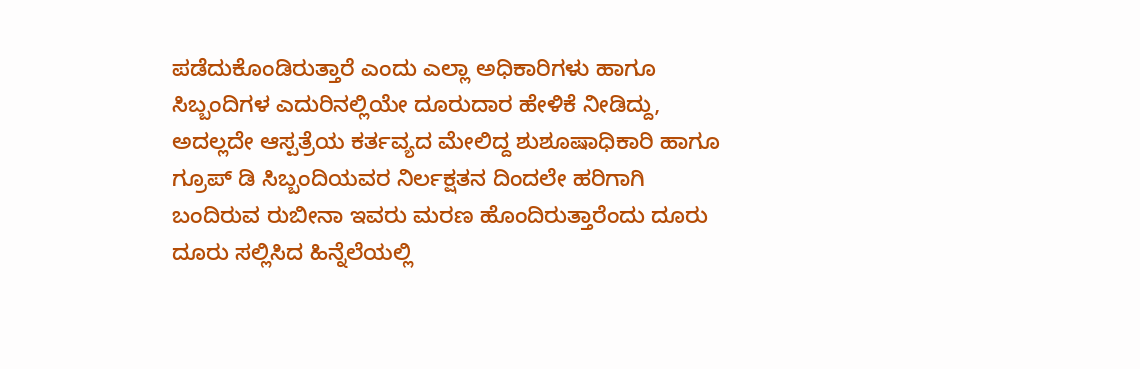ಪಡೆದುಕೊಂಡಿರುತ್ತಾರೆ ಎಂದು ಎಲ್ಲಾ ಅಧಿಕಾರಿಗಳು ಹಾಗೂ ಸಿಬ್ಬಂದಿಗಳ ಎದುರಿನಲ್ಲಿಯೇ ದೂರುದಾರ ಹೇಳಿಕೆ ನೀಡಿದ್ದು, ಅದಲ್ಲದೇ ಆಸ್ಪತ್ರೆಯ ಕರ್ತವ್ಯದ ಮೇಲಿದ್ದ ಶುಶೂಷಾಧಿಕಾರಿ ಹಾಗೂ ಗ್ರೂಪ್ ಡಿ ಸಿಬ್ಬಂದಿಯವರ ನಿರ್ಲಕ್ಷತನ ದಿಂದಲೇ ಹರಿಗಾಗಿ ಬಂದಿರುವ ರುಬೀನಾ ಇವರು ಮರಣ ಹೊಂದಿರುತ್ತಾರೆಂದು ದೂರು ದೂರು ಸಲ್ಲಿಸಿದ ಹಿನ್ನೆಲೆಯಲ್ಲಿ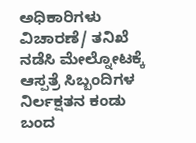ಅಧಿಕಾರಿಗಳು ವಿಚಾರಣೆ/ ತನಿಖೆ ನಡೆಸಿ ಮೇಲ್ನೋಟಕ್ಕೆ ಆಸ್ಪತ್ರೆ ಸಿಬ್ಬಂದಿಗಳ ನಿರ್ಲಕ್ಷತನ ಕಂಡು ಬಂದ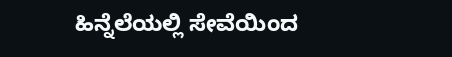ಹಿನ್ನೆಲೆಯಲ್ಲಿ ಸೇವೆಯಿಂದ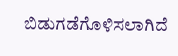ಬಿಡುಗಡೆಗೊಳಿಸಲಾಗಿದೆ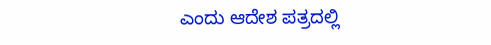ಎಂದು ಆದೇಶ ಪತ್ರದಲ್ಲಿ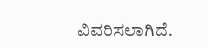ವಿವರಿಸಲಾಗಿದೆ.